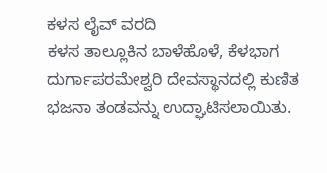ಕಳಸ ಲೈವ್ ವರದಿ
ಕಳಸ ತಾಲ್ಲೂಕಿನ ಬಾಳೆಹೊಳೆ, ಕೆಳಭಾಗ ದುರ್ಗಾಪರಮೇಶ್ವರಿ ದೇವಸ್ಥಾನದಲ್ಲಿ ಕುಣಿತ ಭಜನಾ ತಂಡವನ್ನು ಉದ್ಘಾಟಿಸಲಾಯಿತು.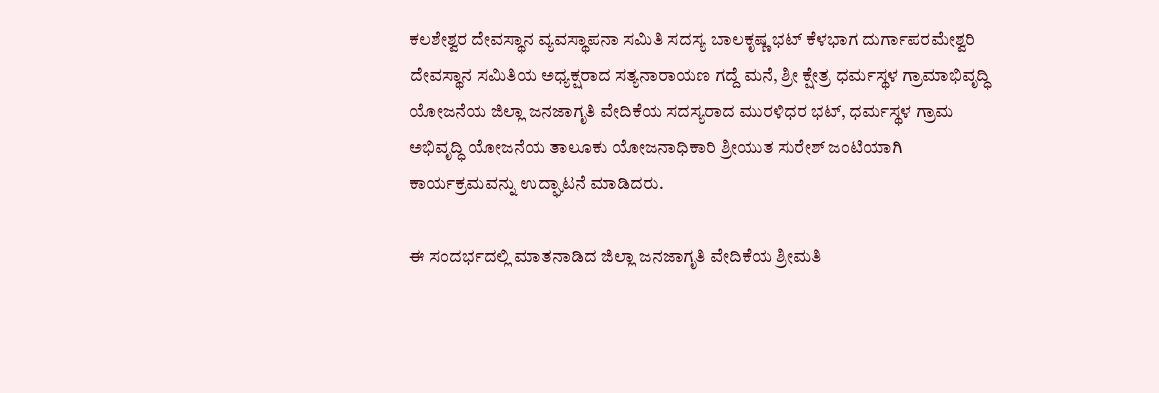ಕಲಶೇಶ್ವರ ದೇವಸ್ಥಾನ ವ್ಯವಸ್ಥಾಪನಾ ಸಮಿತಿ ಸದಸ್ಯ ಬಾಲಕೃಷ್ಣ ಭಟ್ ಕೆಳಭಾಗ ದುರ್ಗಾಪರಮೇಶ್ವರಿ ದೇವಸ್ಥಾನ ಸಮಿತಿಯ ಅಧ್ಯಕ್ಷರಾದ ಸತ್ಯನಾರಾಯಣ ಗದ್ದೆ ಮನೆ, ಶ್ರೀ ಕ್ಷೇತ್ರ ಧರ್ಮಸ್ಥಳ ಗ್ರಾಮಾಭಿವೃದ್ಧಿ ಯೋಜನೆಯ ಜಿಲ್ಲಾ ಜನಜಾಗೃತಿ ವೇದಿಕೆಯ ಸದಸ್ಯರಾದ ಮುರಳಿಧರ ಭಟ್, ಧರ್ಮಸ್ಥಳ ಗ್ರಾಮ ಅಭಿವೃದ್ಧಿ ಯೋಜನೆಯ ತಾಲೂಕು ಯೋಜನಾಧಿಕಾರಿ ಶ್ರೀಯುತ ಸುರೇಶ್ ಜಂಟಿಯಾಗಿ ಕಾರ್ಯಕ್ರಮವನ್ನು ಉದ್ಘಾಟನೆ ಮಾಡಿದರು.

ಈ ಸಂದರ್ಭದಲ್ಲಿ ಮಾತನಾಡಿದ ಜಿಲ್ಲಾ ಜನಜಾಗೃತಿ ವೇದಿಕೆಯ ಶ್ರೀಮತಿ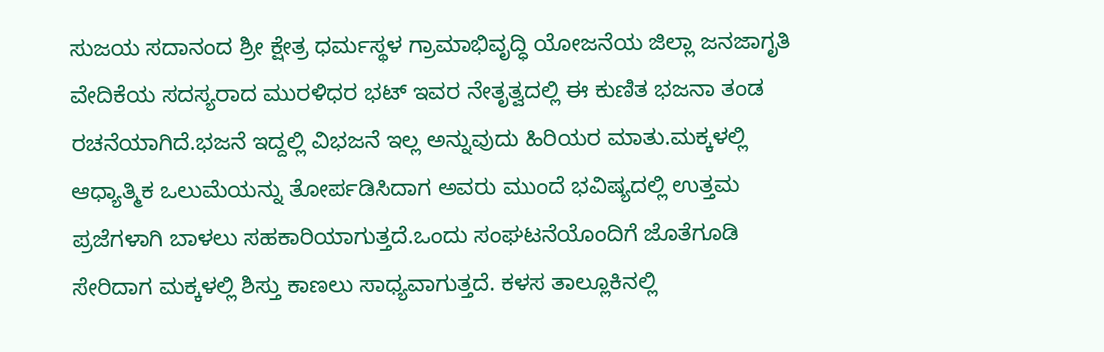ಸುಜಯ ಸದಾನಂದ ಶ್ರೀ ಕ್ಷೇತ್ರ ಧರ್ಮಸ್ಥಳ ಗ್ರಾಮಾಭಿವೃದ್ಧಿ ಯೋಜನೆಯ ಜಿಲ್ಲಾ ಜನಜಾಗೃತಿ ವೇದಿಕೆಯ ಸದಸ್ಯರಾದ ಮುರಳಿಧರ ಭಟ್ ಇವರ ನೇತೃತ್ವದಲ್ಲಿ ಈ ಕುಣಿತ ಭಜನಾ ತಂಡ ರಚನೆಯಾಗಿದೆ.ಭಜನೆ ಇದ್ದಲ್ಲಿ ವಿಭಜನೆ ಇಲ್ಲ ಅನ್ನುವುದು ಹಿರಿಯರ ಮಾತು.ಮಕ್ಕಳಲ್ಲಿ ಆಧ್ಯಾತ್ಮಿಕ ಒಲುಮೆಯನ್ನು ತೋರ್ಪಡಿಸಿದಾಗ ಅವರು ಮುಂದೆ ಭವಿಷ್ಯದಲ್ಲಿ ಉತ್ತಮ ಪ್ರಜೆಗಳಾಗಿ ಬಾಳಲು ಸಹಕಾರಿಯಾಗುತ್ತದೆ.ಒಂದು ಸಂಘಟನೆಯೊಂದಿಗೆ ಜೊತೆಗೂಡಿ ಸೇರಿದಾಗ ಮಕ್ಕಳಲ್ಲಿ ಶಿಸ್ತು ಕಾಣಲು ಸಾಧ್ಯವಾಗುತ್ತದೆ. ಕಳಸ ತಾಲ್ಲೂಕಿನಲ್ಲಿ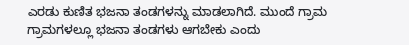ಎರಡು ಕುಣಿತ ಭಜನಾ ತಂಡಗಳನ್ನು ಮಾಡಲಾಗಿದೆ. ಮುಂದೆ ಗ್ರಾಮ ಗ್ರಾಮಗಳಲ್ಲೂ ಭಜನಾ ತಂಡಗಳು ಆಗಬೇಕು ಎಂದು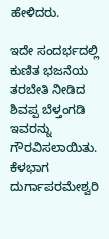ಹೇಳಿದರು.

ಇದೇ ಸಂದರ್ಭದಲ್ಲಿ ಕುಣಿತ ಭಜನೆಯ ತರಬೇತಿ ನೀಡಿದ ಶಿವಪ್ಪ ಬೆಳ್ತಂಗಡಿ ಇವರನ್ನು ಗೌರವಿಸಲಾಯಿತು.
ಕೆಳಭಾಗ ದುರ್ಗಾಪರಮೇಶ್ವರಿ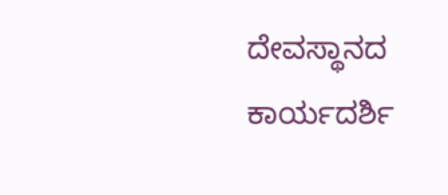ದೇವಸ್ಥಾನದ ಕಾರ್ಯದರ್ಶಿ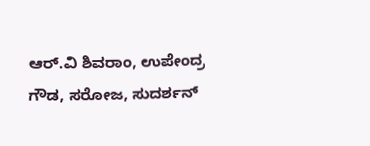ಆರ್.ವಿ ಶಿವರಾಂ, ಉಪೇಂದ್ರ ಗೌಡ, ಸರೋಜ, ಸುದರ್ಶನ್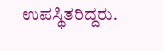ಉಪಸ್ಥಿತರಿದ್ದರು.